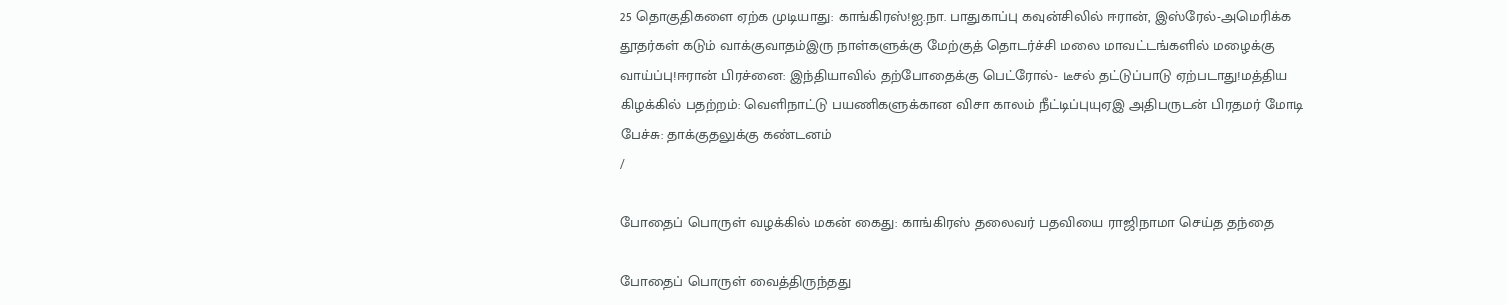25 தொகுதிகளை ஏற்க முடியாது: காங்கிரஸ்!ஐ.நா. பாதுகாப்பு கவுன்சிலில் ஈரான், இஸ்ரேல்-அமெரிக்க தூதர்கள் கடும் வாக்குவாதம்இரு நாள்களுக்கு மேற்குத் தொடர்ச்சி மலை மாவட்டங்களில் மழைக்கு வாய்ப்பு!ஈரான் பிரச்னை: இந்தியாவில் தற்போதைக்கு பெட்ரோல்- டீசல் தட்டுப்பாடு ஏற்படாது!மத்திய கிழக்கில் பதற்றம்: வெளிநாட்டு பயணிகளுக்கான விசா காலம் நீட்டிப்புயுஏஇ அதிபருடன் பிரதமர் மோடி பேச்சு: தாக்குதலுக்கு கண்டனம்
/

போதைப் பொருள் வழக்கில் மகன் கைது: காங்கிரஸ் தலைவர் பதவியை ராஜிநாமா செய்த தந்தை

போதைப் பொருள் வைத்திருந்தது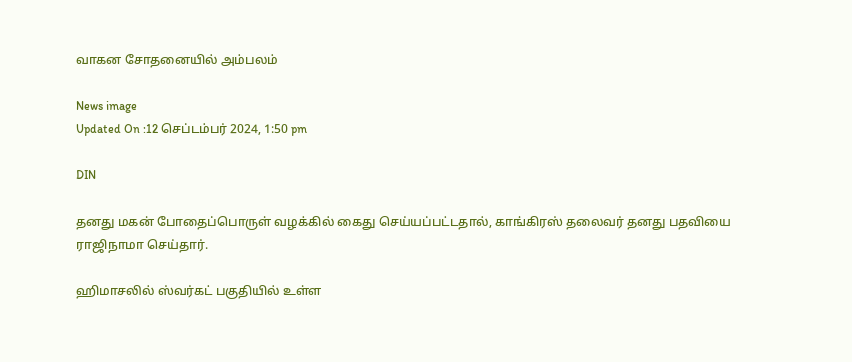வாகன சோதனையில் அம்பலம்

News image
Updated On :12 செப்டம்பர் 2024, 1:50 pm

DIN

தனது மகன் போதைப்பொருள் வழக்கில் கைது செய்யப்பட்டதால், காங்கிரஸ் தலைவர் தனது பதவியை ராஜிநாமா செய்தார்.

ஹிமாசலில் ஸ்வர்கட் பகுதியில் உள்ள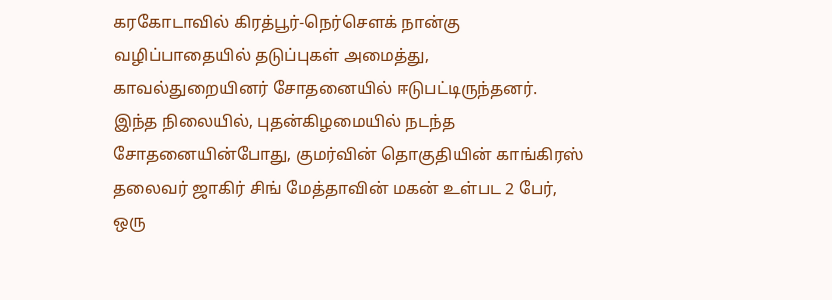கரகோடாவில் கிரத்பூர்-நெர்சௌக் நான்கு வழிப்பாதையில் தடுப்புகள் அமைத்து, காவல்துறையினர் சோதனையில் ஈடுபட்டிருந்தனர். இந்த நிலையில், புதன்கிழமையில் நடந்த சோதனையின்போது, குமர்வின் தொகுதியின் காங்கிரஸ் தலைவர் ஜாகிர் சிங் மேத்தாவின் மகன் உள்பட 2 பேர், ஒரு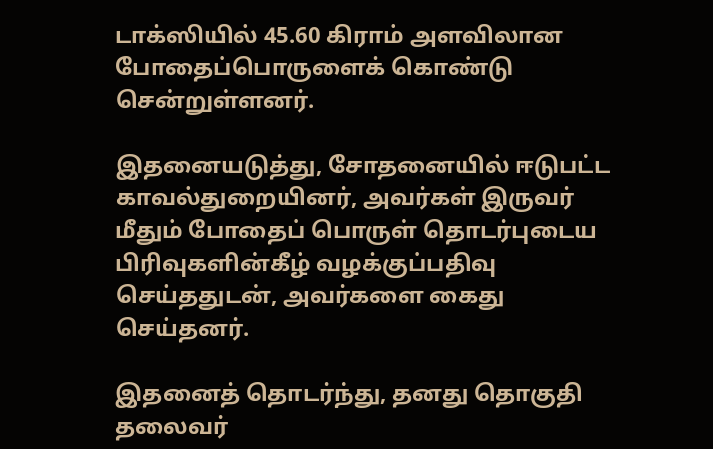டாக்ஸியில் 45.60 கிராம் அளவிலான போதைப்பொருளைக் கொண்டு சென்றுள்ளனர்.

இதனையடுத்து, சோதனையில் ஈடுபட்ட காவல்துறையினர், அவர்கள் இருவர் மீதும் போதைப் பொருள் தொடர்புடைய பிரிவுகளின்கீழ் வழக்குப்பதிவு செய்ததுடன், அவர்களை கைது செய்தனர்.

இதனைத் தொடர்ந்து, தனது தொகுதி தலைவர்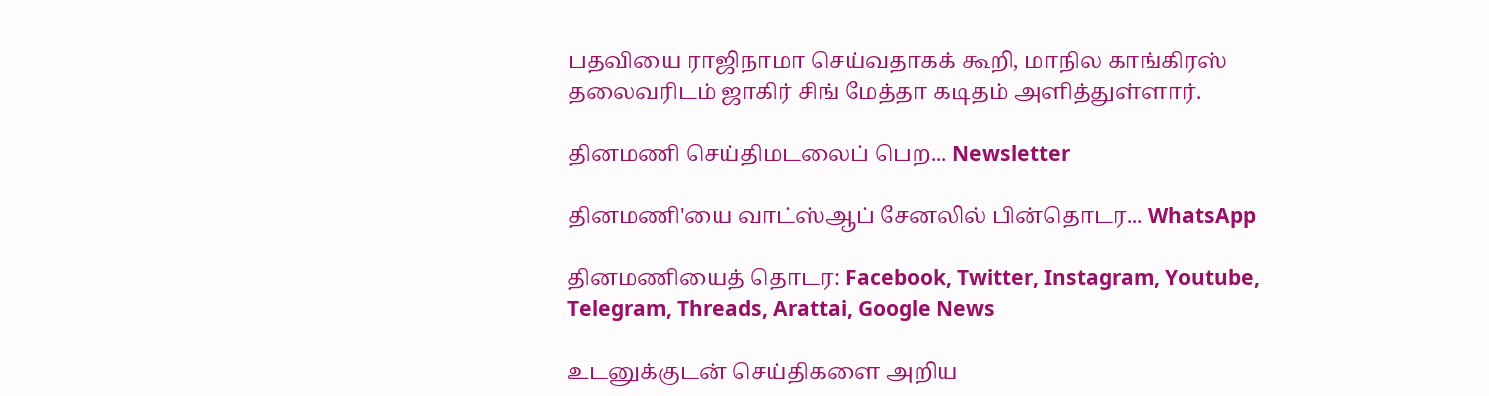பதவியை ராஜிநாமா செய்வதாகக் கூறி, மாநில காங்கிரஸ் தலைவரிடம் ஜாகிர் சிங் மேத்தா கடிதம் அளித்துள்ளார்.

தினமணி செய்திமடலைப் பெற... Newsletter

தினமணி'யை வாட்ஸ்ஆப் சேனலில் பின்தொடர... WhatsApp

தினமணியைத் தொடர: Facebook, Twitter, Instagram, Youtube, Telegram, Threads, Arattai, Google News

உடனுக்குடன் செய்திகளை அறிய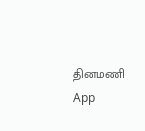தினமணி App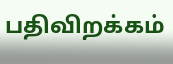பதிவிறக்கம்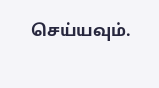செய்யவும்.